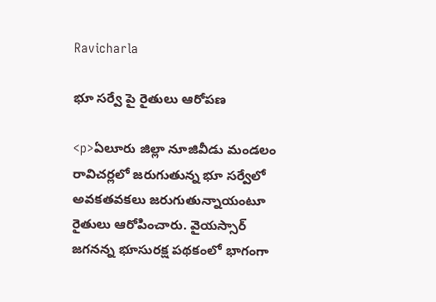Ravicharla

భూ సర్వే పై రైతులు ఆరోపణ

<p>ఏలూరు జిల్లా నూజివీడు మండలం రావిచర్లలో జరుగుతున్న భూ సర్వేలో అవకతవకలు జరుగుతున్నాయంటూ రైతులు ఆరోపించారు. వైయస్సార్ జగనన్న భూసురక్ష పథకంలో భాగంగా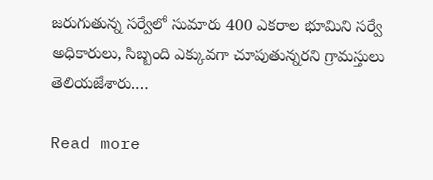జరుగుతున్న సర్వేలో సుమారు 400 ఎకరాల భూమిని సర్వే అధికారులు, సిబ్బంది ఎక్కువగా చూపుతున్నరని గ్రామస్తులు తెలియజేశారు.…

Read more